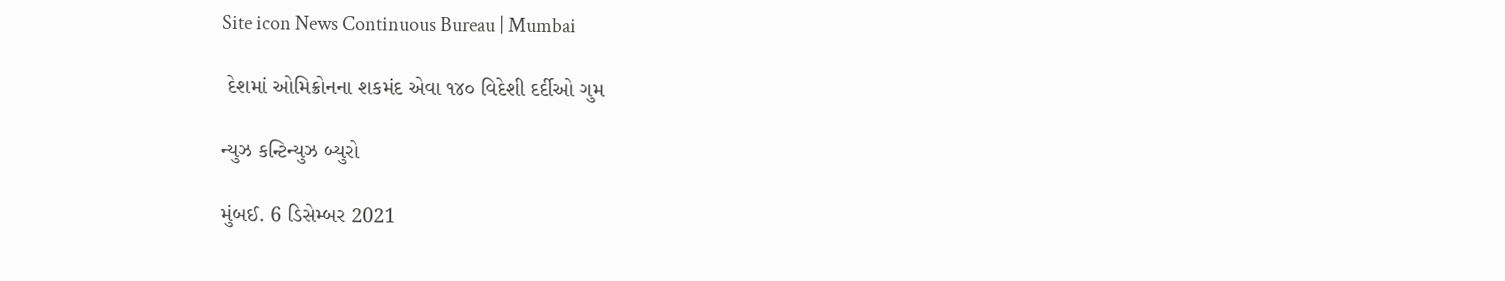Site icon News Continuous Bureau | Mumbai

 દેશમાં ઓમિક્રોનના શકમંદ એવા ૧૪૦ વિદેશી દર્દીઓ ગુમ

ન્યુઝ કન્ટિન્યુઝ બ્યુરો

મુંબઈ. 6 ડિસેમ્બર 2021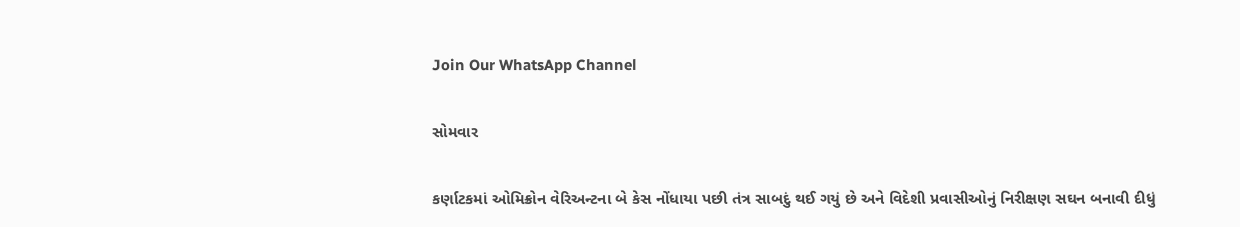Join Our WhatsApp Channel

સોમવાર

કર્ણાટકમાં ઓમિક્રોન વેરિઅન્ટના બે કેસ નોંધાયા પછી તંત્ર સાબદું થઈ ગયું છે અને વિદેશી પ્રવાસીઓનું નિરીક્ષણ સઘન બનાવી દીધું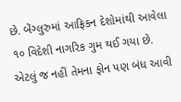છે. બેંગ્લુરુમાં આફ્રિકન દેશોમાંથી આવેલા ૧૦ વિદેશી નાગરિક ગુમ થઈ ગયા છે. એટલું જ નહીં તેમના ફોન પણ બંધ આવી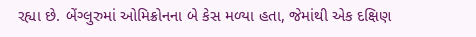રહ્યા છે. બેંગ્લુરુમાં ઓમિક્રોનના બે કેસ મળ્યા હતા, જેમાંથી એક દક્ષિણ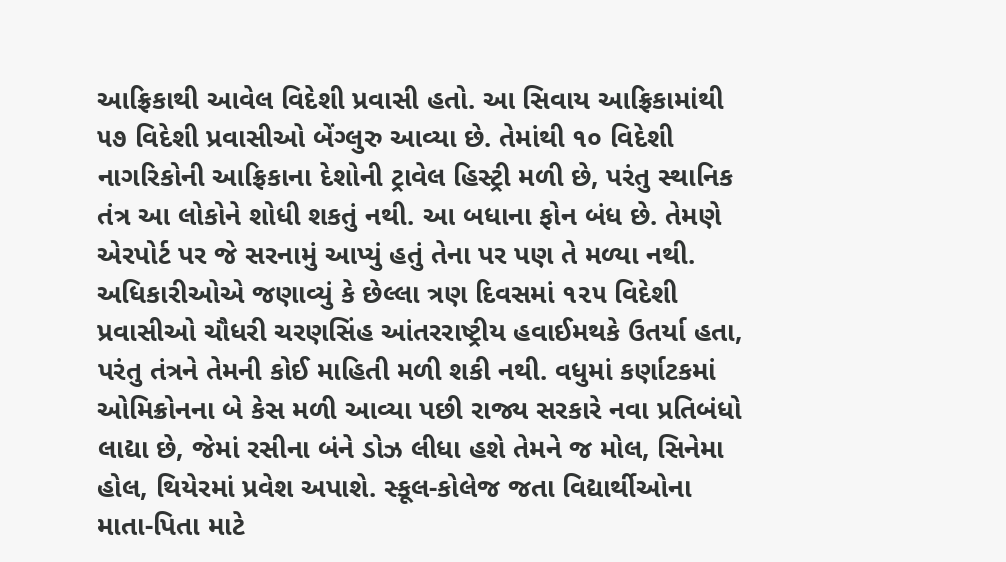આફ્રિકાથી આવેલ વિદેશી પ્રવાસી હતો. આ સિવાય આફ્રિકામાંથી ૫૭ વિદેશી પ્રવાસીઓ બેંગ્લુરુ આવ્યા છે. તેમાંથી ૧૦ વિદેશી નાગરિકોની આફ્રિકાના દેશોની ટ્રાવેલ હિસ્ટ્રી મળી છે, પરંતુ સ્થાનિક તંત્ર આ લોકોને શોધી શકતું નથી. આ બધાના ફોન બંધ છે. તેમણે એરપોર્ટ પર જે સરનામું આપ્યું હતું તેના પર પણ તે મળ્યા નથી. અધિકારીઓએ જણાવ્યું કે છેલ્લા ત્રણ દિવસમાં ૧૨૫ વિદેશી પ્રવાસીઓ ચૌધરી ચરણસિંહ આંતરરાષ્ટ્રીય હવાઈમથકે ઉતર્યા હતા, પરંતુ તંત્રને તેમની કોઈ માહિતી મળી શકી નથી. વધુમાં કર્ણાટકમાં ઓમિક્રોનના બે કેસ મળી આવ્યા પછી રાજ્ય સરકારે નવા પ્રતિબંધો લાદ્યા છે, જેમાં રસીના બંને ડોઝ લીધા હશે તેમને જ મોલ, સિનેમા હોલ, થિયેરમાં પ્રવેશ અપાશે. સ્કૂલ-કોલેજ જતા વિદ્યાર્થીઓના માતા-પિતા માટે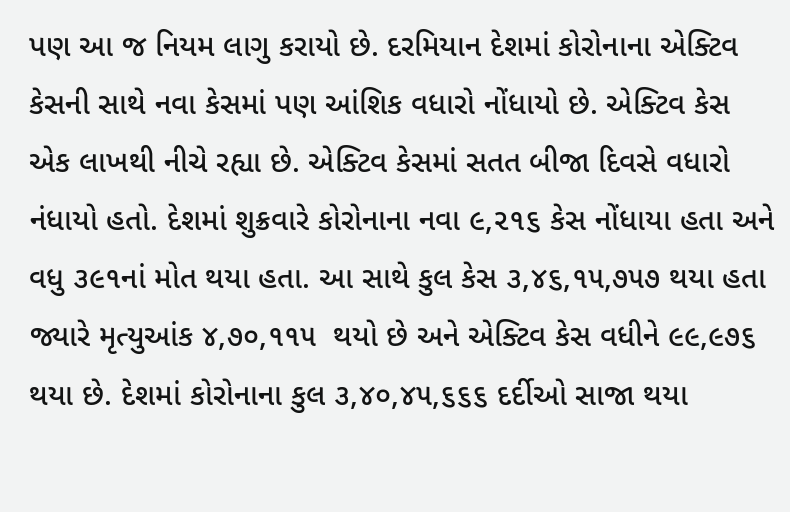પણ આ જ નિયમ લાગુ કરાયો છે. દરમિયાન દેશમાં કોરોનાના એક્ટિવ કેસની સાથે નવા કેસમાં પણ આંશિક વધારો નોંધાયો છે. એક્ટિવ કેસ એક લાખથી નીચે રહ્યા છે. એક્ટિવ કેસમાં સતત બીજા દિવસે વધારો નંધાયો હતો. દેશમાં શુક્રવારે કોરોનાના નવા ૯,૨૧૬ કેસ નોંધાયા હતા અને વધુ ૩૯૧નાં મોત થયા હતા. આ સાથે કુલ કેસ ૩,૪૬,૧૫,૭૫૭ થયા હતા જ્યારે મૃત્યુઆંક ૪,૭૦,૧૧૫  થયો છે અને એક્ટિવ કેસ વધીને ૯૯,૯૭૬ થયા છે. દેશમાં કોરોનાના કુલ ૩,૪૦,૪૫,૬૬૬ દર્દીઓ સાજા થયા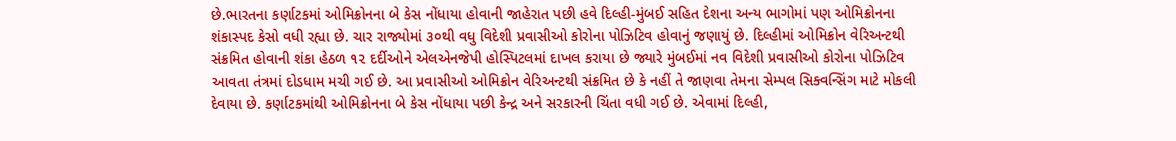છે.ભારતના કર્ણાટકમાં ઓમિક્રોનના બે કેસ નોંધાયા હોવાની જાહેરાત પછી હવે દિલ્હી-મુંબઈ સહિત દેશના અન્ય ભાગોમાં પણ ઓમિક્રોનના શંકાસ્પદ કેસો વધી રહ્યા છે. ચાર રાજ્યોમાં ૩૦થી વધુ વિદેશી પ્રવાસીઓ કોરોના પોઝિટિવ હોવાનું જણાયું છે. દિલ્હીમાં ઓમિક્રોન વેરિઅન્ટથી સંક્રમિત હોવાની શંકા હેઠળ ૧૨ દર્દીઓને એલએનજેપી હોસ્પિટલમાં દાખલ કરાયા છે જ્યારે મુંબઈમાં નવ વિદેશી પ્રવાસીઓ કોરોના પોઝિટિવ આવતા તંત્રમાં દોડધામ મચી ગઈ છે. આ પ્રવાસીઓ ઓમિક્રોન વેરિઅન્ટથી સંક્રમિત છે કે નહીં તે જાણવા તેમના સેમ્પલ સિક્વન્સિંગ માટે મોકલી દેવાયા છે. કર્ણાટકમાંથી ઓમિક્રોનના બે કેસ નોંધાયા પછી કેન્દ્ર અને સરકારની ચિંતા વધી ગઈ છે. એવામાં દિલ્હી,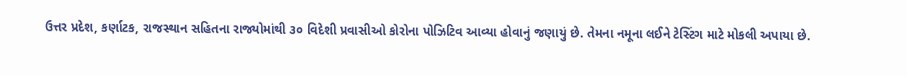ઉત્તર પ્રદેશ, કર્ણાટક, રાજસ્થાન સહિતના રાજ્યોમાંથી ૩૦ વિદેશી પ્રવાસીઓ કોરોના પોઝિટિવ આવ્યા હોવાનું જણાયું છે. તેમના નમૂના લઈને ટેસ્ટિંગ માટે મોકલી અપાયા છે.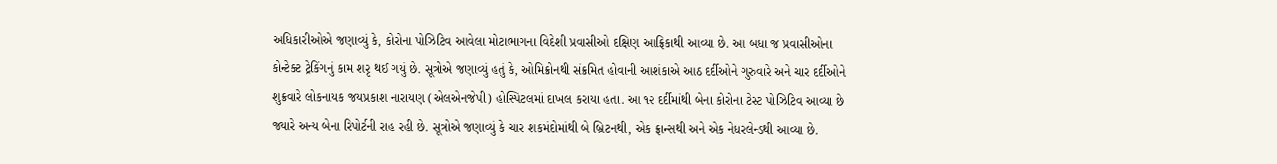અધિકારીઓએ જણાવ્યું કે, કોરોના પોઝિટિવ આવેલા મોટાભાગના વિદેશી પ્રવાસીઓ દક્ષિણ આફ્રિકાથી આવ્યા છે. આ બધા જ પ્રવાસીઓના કોન્ટેક્ટ ટ્રેકિંગનું કામ શરૃ થઈ ગયું છે. સૂત્રોએ જણાવ્યું હતું કે, ઓમિક્રોનથી સંક્રમિત હોવાની આશંકાએ આઠ દર્દીઓને ગુરુવારે અને ચાર દર્દીઓને શુક્રવારે લોકનાયક જયપ્રકાશ નારાયણ (એલએનજેપી) હોસ્પિટલમાં દાખલ કરાયા હતા. આ ૧૨ દર્દીમાંથી બેના કોરોના ટેસ્ટ પોઝિટિવ આવ્યા છે જ્યારે અન્ય બેના રિપોર્ટની રાહ રહી છે. સૂત્રોએ જણાવ્યું કે ચાર શકમંદોમાંથી બે બ્રિટનથી, એક ફ્રાન્સથી અને એક નેધરલેન્ડથી આવ્યા છે.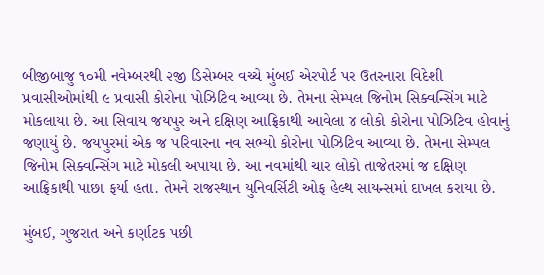બીજીબાજુ ૧૦મી નવેમ્બરથી ૨જી ડિસેમ્બર વચ્ચે મુંબઈ એરપોર્ટ પર ઉતરનારા વિદેશી પ્રવાસીઓમાંથી ૯ પ્રવાસી કોરોના પોઝિટિવ આવ્યા છે. તેમના સેમ્પલ જિનોમ સિક્વન્સિંગ માટે મોકલાયા છે. આ સિવાય જયપુર અને દક્ષિણ આફ્રિકાથી આવેલા ૪ લોકો કોરોના પોઝિટિવ હોવાનું જણાયું છે. જયપુરમાં એક જ પરિવારના નવ સભ્યો કોરોના પોઝિટિવ આવ્યા છે. તેમના સેમ્પલ જિનોમ સિક્વન્સિંગ માટે મોકલી અપાયા છે. આ નવમાંથી ચાર લોકો તાજેતરમાં જ દક્ષિણ આફ્રિકાથી પાછા ફર્યા હતા. તેમને રાજસ્થાન યુનિવર્સિટી ઓફ હેલ્થ સાયન્સમાં દાખલ કરાયા છે.

મુંબઈ, ગુજરાત અને કર્ણાટક પછી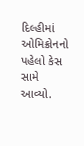દિલ્હીમાં ઓમિક્રોનનો પહેલો કેસ સામે આવ્યો.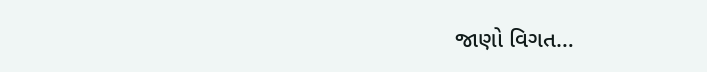જાણો વિગત…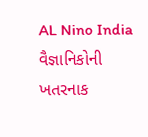AL Nino India વૈજ્ઞાનિકોની ખતરનાક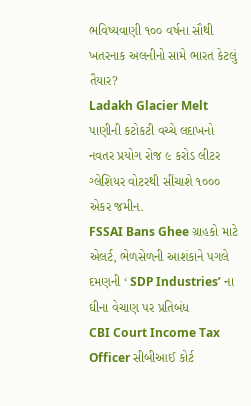ભવિષ્યવાણી ૧૦૦ વર્ષના સૌથી ખતરનાક અલનીનો સામે ભારત કેટલું તૈયાર?
Ladakh Glacier Melt પાણીની કટોકટી વચ્ચે લદાખનો નવતર પ્રયોગ રોજ ૯ કરોડ લીટર ગ્લેશિયર વોટરથી સીંચાશે ૧૦૦૦ એકર જમીન.
FSSAI Bans Ghee ગ્રાહકો માટે એલર્ટ, ભેળસેળની આશંકાને પગલે દમણની ‘ SDP Industries’ ના ઘીના વેચાણ પર પ્રતિબંધ
CBI Court Income Tax Officer સીબીઆઈ કોર્ટ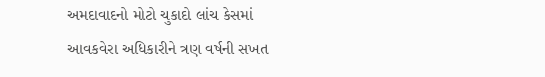અમદાવાદનો મોટો ચુકાદો લાંચ કેસમાં આવકવેરા અધિકારીને ત્રણ વર્ષની સખત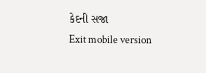કેદની સજા
Exit mobile version